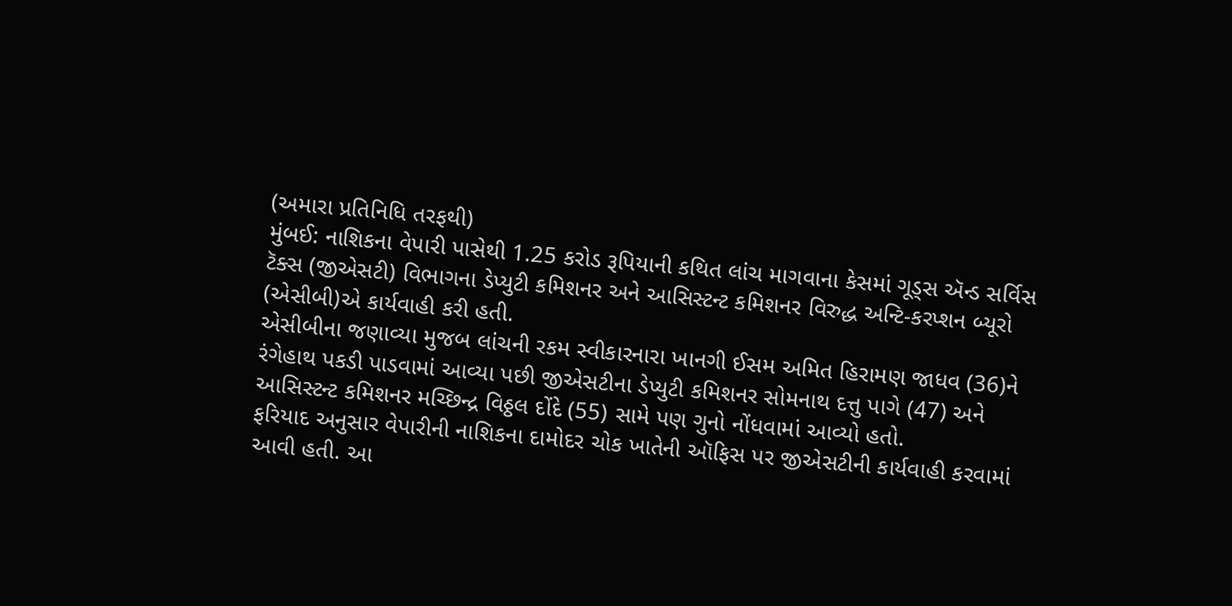(અમારા પ્રતિનિધિ તરફથી)
મુંબઈ: નાશિકના વેપારી પાસેથી 1.25 કરોડ રૂપિયાની કથિત લાંચ માગવાના કેસમાં ગૂડ્સ ઍન્ડ સર્વિસ ટૅક્સ (જીએસટી) વિભાગના ડેપ્યુટી કમિશનર અને આસિસ્ટન્ટ કમિશનર વિરુદ્ધ અન્ટિ-કરપ્શન બ્યૂરો (એસીબી)એ કાર્યવાહી કરી હતી.
એસીબીના જણાવ્યા મુજબ લાંચની રકમ સ્વીકારનારા ખાનગી ઈસમ અમિત હિરામણ જાધવ (36)ને રંગેહાથ પકડી પાડવામાં આવ્યા પછી જીએસટીના ડેપ્યુટી કમિશનર સોમનાથ દત્તુ પાગે (47) અને આસિસ્ટન્ટ કમિશનર મચ્છિન્દ્ર વિઠ્ઠલ દોંદે (55) સામે પણ ગુનો નોંધવામાં આવ્યો હતો.
ફરિયાદ અનુસાર વેપારીની નાશિકના દામોદર ચોક ખાતેની ઑફિસ પર જીએસટીની કાર્યવાહી કરવામાં આવી હતી. આ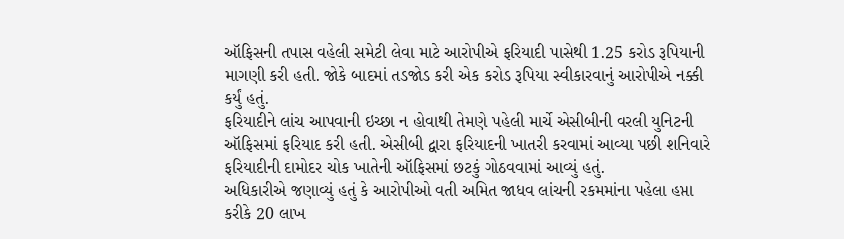ઑફિસની તપાસ વહેલી સમેટી લેવા માટે આરોપીએ ફરિયાદી પાસેથી 1.25 કરોડ રૂપિયાની માગણી કરી હતી. જોકે બાદમાં તડજોડ કરી એક કરોડ રૂપિયા સ્વીકારવાનું આરોપીએ નક્કી કર્યું હતું.
ફરિયાદીને લાંચ આપવાની ઇચ્છા ન હોવાથી તેમણે પહેલી માર્ચે એસીબીની વરલી યુનિટની ઑફિસમાં ફરિયાદ કરી હતી. એસીબી દ્વારા ફરિયાદની ખાતરી કરવામાં આવ્યા પછી શનિવારે ફરિયાદીની દામોદર ચોક ખાતેની ઑફિસમાં છટકું ગોઠવવામાં આવ્યું હતું.
અધિકારીએ જણાવ્યું હતું કે આરોપીઓ વતી અમિત જાધવ લાંચની રકમમાંના પહેલા હપ્તા કરીકે 20 લાખ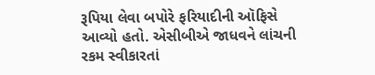રૂપિયા લેવા બપોરે ફરિયાદીની ઑફિસે આવ્યો હતો. એસીબીએ જાધવને લાંચની રકમ સ્વીકારતાં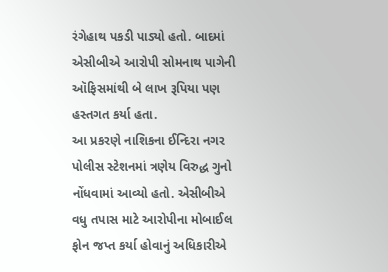રંગેહાથ પકડી પાડ્યો હતો. બાદમાં એસીબીએ આરોપી સોમનાથ પાગેની ઑફિસમાંથી બે લાખ રૂપિયા પણ હસ્તગત કર્યા હતા.
આ પ્રકરણે નાશિકના ઈન્દિરા નગર પોલીસ સ્ટેશનમાં ત્રણેય વિરુદ્ધ ગુનો નોંધવામાં આવ્યો હતો. એસીબીએ વધુ તપાસ માટે આરોપીના મોબાઈલ ફોન જપ્ત કર્યા હોવાનું અધિકારીએ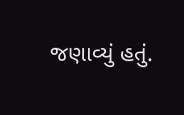જણાવ્યું હતું.